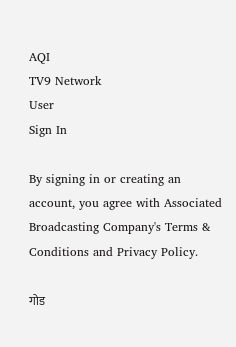AQI
TV9 Network
User
Sign In

By signing in or creating an account, you agree with Associated Broadcasting Company's Terms & Conditions and Privacy Policy.

गोड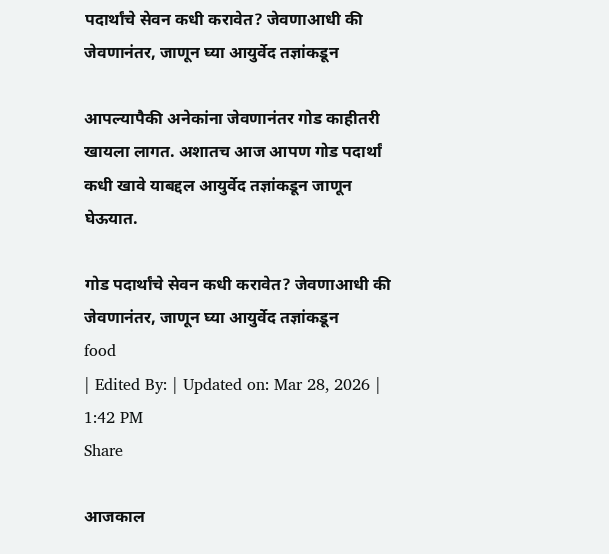पदार्थांचे सेवन कधी करावेत? जेवणाआधी की जेवणानंतर, जाणून घ्या आयुर्वेद तज्ञांकडून

आपल्यापैकी अनेकांना जेवणानंतर गोड काहीतरी खायला लागत. अशातच आज आपण गोड पदार्थां कधी खावे याबद्दल आयुर्वेद तज्ञांकडून जाणून घेऊयात.

गोड पदार्थांचे सेवन कधी करावेत? जेवणाआधी की जेवणानंतर, जाणून घ्या आयुर्वेद तज्ञांकडून
food
| Edited By: | Updated on: Mar 28, 2026 | 1:42 PM
Share

आजकाल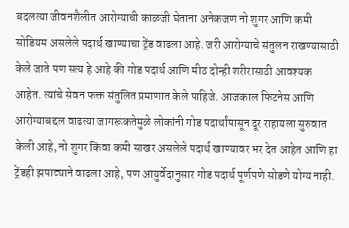बदलत्या जीवनशैलीत आरोग्याची काळजी घेताना अनेकजण नो शुगर आणि कमी सोडियम असलेले पदार्थ खाण्याचा ट्रेंड वाढला आहे. जरी आरोग्याचे संतुलन राखण्यासाठी केले जाते पण सत्य हे आहे की गोड पदार्थ आणि मीठ दोन्ही शरीरासाठी आवश्यक आहेत. त्यांचे सेवन फक्त संतुलित प्रमाणात केले पाहिजे. आजकाल फिटनेस आणि आरोग्याबद्दल वाढत्या जागरूकतेमुळे लोकांनी गोड पदार्थांपासून दूर राहायला सुरुवात केली आहे, नो शुगर किंवा कमी साखर असलेले पदार्थ खाण्यावर भर देत आहेत आणि हा ट्रेंडही झपाट्याने वाढला आहे, पण आयुर्वेदानुसार गोड पदार्थ पूर्णपणे सोडणे योग्य नाही.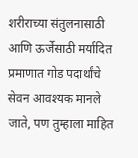शरीराच्या संतुलनासाठी आणि ऊर्जेसाठी मर्यादित प्रमाणात गोड पदार्थांचे सेवन आवश्यक मानले जाते, पण तुम्हाला माहित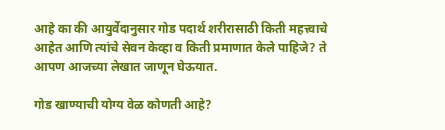आहे का की आयुर्वेदानुसार गोड पदार्थ शरीरासाठी किती महत्त्वाचे आहेत आणि त्यांचे सेवन केव्हा व किती प्रमाणात केले पाहिजे? ते आपण आजच्या लेखात जाणून घेऊयात.

गोड खाण्याची योग्य वेळ कोणती आहे?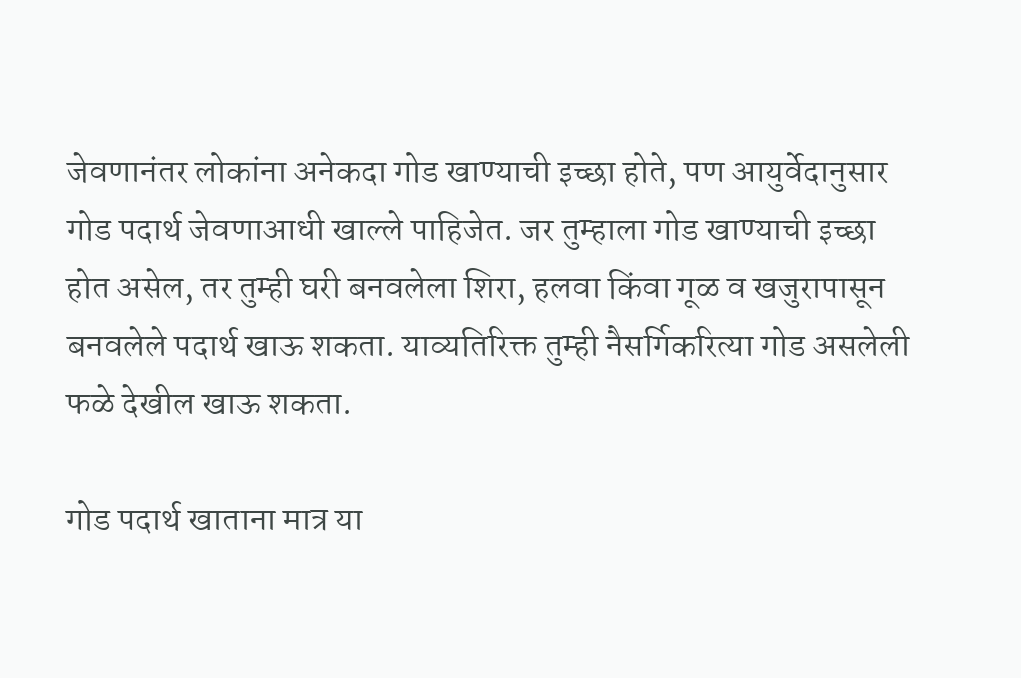जेवणानंतर लोकांना अनेकदा गोड खाण्याची इच्छा होते, पण आयुर्वेदानुसार गोड पदार्थ जेवणाआधी खाल्ले पाहिजेत. जर तुम्हाला गोड खाण्याची इच्छा होत असेल, तर तुम्ही घरी बनवलेला शिरा, हलवा किंवा गूळ व खजुरापासून बनवलेले पदार्थ खाऊ शकता. याव्यतिरिक्त तुम्ही नैसर्गिकरित्या गोड असलेली फळे देखील खाऊ शकता.

गोड पदार्थ खाताना मात्र या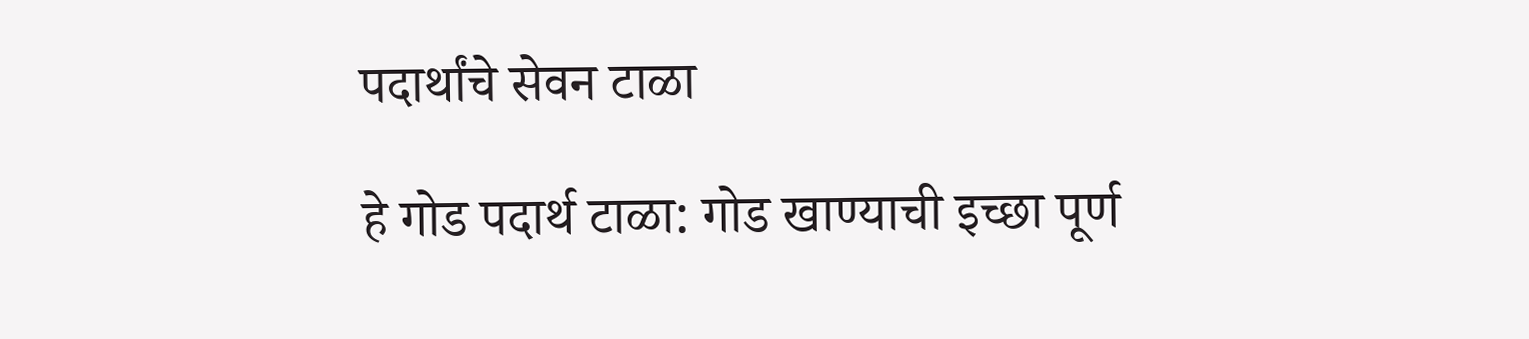पदार्थांचे सेवन टाळा

हे गोड पदार्थ टाळा: गोड खाण्याची इच्छा पूर्ण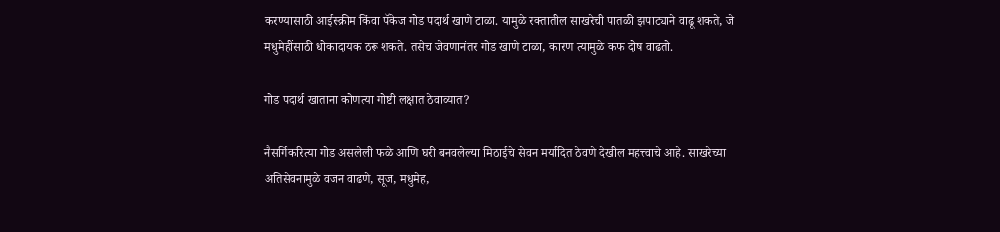करण्यासाठी आईस्क्रीम किंवा पॅकेज गोड पदार्थ खाणे टाळा. यामुळे रक्तातील साखरेची पातळी झपाट्याने वाढू शकते, जे मधुमेहींसाठी धोकादायक ठरू शकते. तसेच जेवणानंतर गोड खाणे टाळा, कारण त्यामुळे कफ दोष वाढतो.

गोड पदार्थ खाताना कोणत्या गोष्टी लक्षात ठेवाव्यात?

नैसर्गिकरित्या गोड असलेली फळे आणि घरी बनवलेल्या मिठाईचे सेवन मर्यादित ठेवणे देखील महत्त्वाचे आहे. साखरेच्या अतिसेवनामुळे वजन वाढणे, सूज, मधुमेह,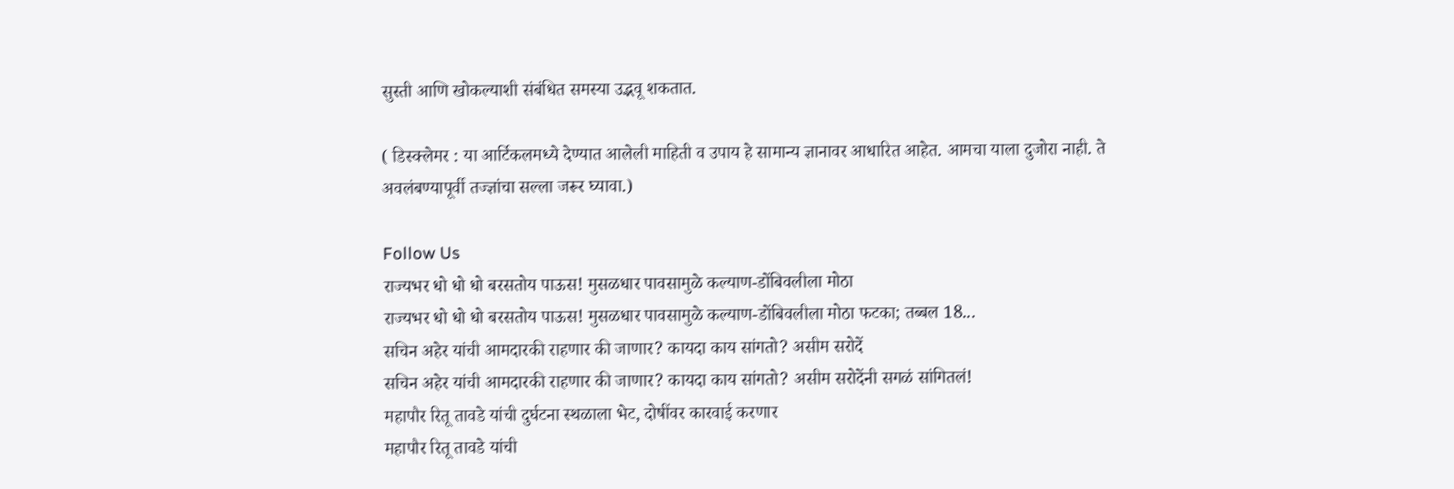सुस्ती आणि खोकल्याशी संबंधित समस्या उद्भवू शकतात.

( डिस्क्लेमर : या आर्टिकलमध्ये देण्यात आलेली माहिती व उपाय हे सामान्य ज्ञानावर आधारित आहेत. आमचा याला दुजोरा नाही. ते अवलंबण्यापूर्वी तज्ज्ञांचा सल्ला जरूर घ्यावा.)

Follow Us
राज्यभर धो धो धो बरसतोय पाऊस! मुसळधार पावसामुळे कल्याण-डोंबिवलीला मोठा
राज्यभर धो धो धो बरसतोय पाऊस! मुसळधार पावसामुळे कल्याण-डोंबिवलीला मोठा फटका; तब्बल 18...
सचिन अहेर यांची आमदारकी राहणार की जाणार? कायदा काय सांगतो? असीम सरोदें
सचिन अहेर यांची आमदारकी राहणार की जाणार? कायदा काय सांगतो? असीम सरोदेंनी सगळं सांगितलं!
महापौर रितू तावडे यांची दुर्घटना स्थळाला भेट, दोषींवर कारवाई करणार
महापौर रितू तावडे यांची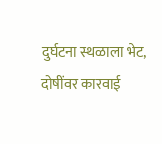दुर्घटना स्थळाला भेट, दोषींवर कारवाई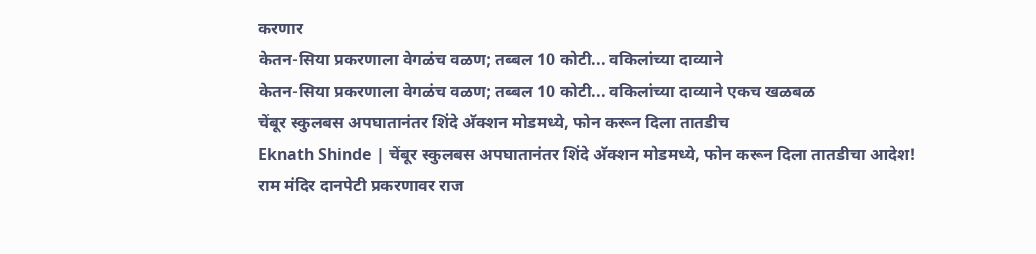करणार
केतन-सिया प्रकरणाला वेगळंच वळण; तब्बल 10 कोटी... वकिलांच्या दाव्याने
केतन-सिया प्रकरणाला वेगळंच वळण; तब्बल 10 कोटी... वकिलांच्या दाव्याने एकच खळबळ
चेंबूर स्कुलबस अपघातानंतर शिंदे अ‍ॅक्शन मोडमध्ये, फोन करून दिला तातडीच
Eknath Shinde | चेंबूर स्कुलबस अपघातानंतर शिंदे अ‍ॅक्शन मोडमध्ये, फोन करून दिला तातडीचा आदेश!
राम मंदिर दानपेटी प्रकरणावर राज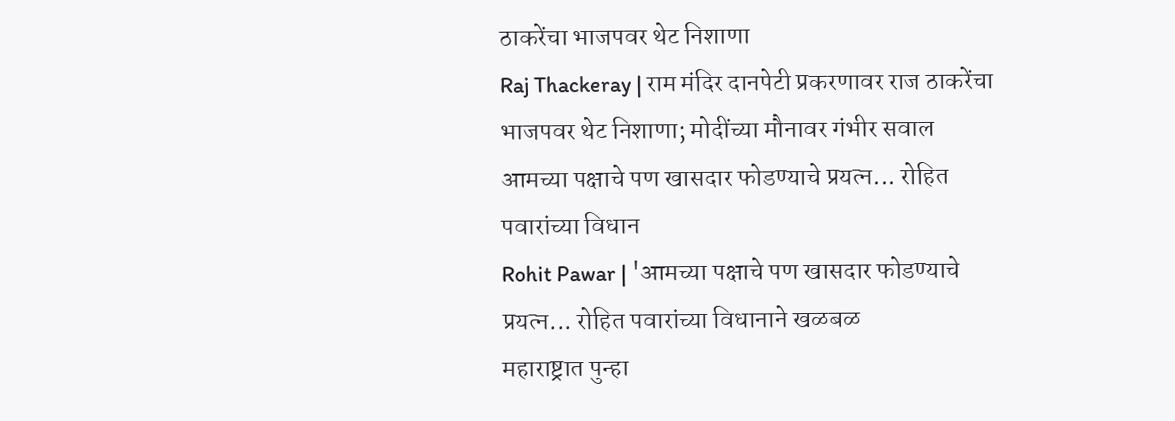ठाकरेंचा भाजपवर थेट निशाणा
Raj Thackeray | राम मंदिर दानपेटी प्रकरणावर राज ठाकरेंचा भाजपवर थेट निशाणा; मोदींच्या मौनावर गंभीर सवाल
आमच्या पक्षाचे पण खासदार फोडण्याचे प्रयत्न... रोहित पवारांच्या विधान
Rohit Pawar | 'आमच्या पक्षाचे पण खासदार फोडण्याचे प्रयत्न... रोहित पवारांच्या विधानाने खळबळ
महाराष्ट्रात पुन्हा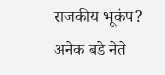राजकीय भूकंप? अनेक बडे नेते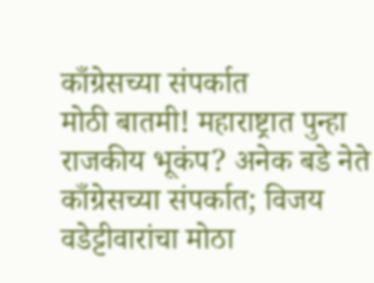काँग्रेसच्या संपर्कात
मोठी बातमी! महाराष्ट्रात पुन्हा राजकीय भूकंप? अनेक बडे नेते काँग्रेसच्या संपर्कात; विजय वडेट्टीवारांचा मोठा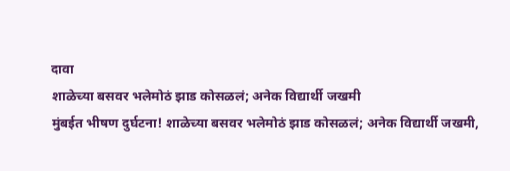दावा
शाळेच्या बसवर भलेमोठं झाड कोसळलं; अनेक विद्यार्थी जखमी
मुंबईत भीषण दुर्घटना! शाळेच्या बसवर भलेमोठं झाड कोसळलं; अनेक विद्यार्थी जखमी,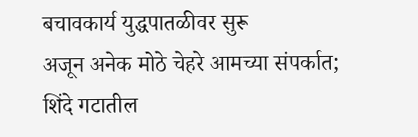बचावकार्य युद्धपातळीवर सुरू
अजून अनेक मोठे चेहरे आमच्या संपर्कात; शिंदे गटातील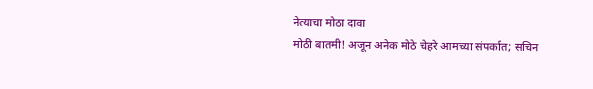नेत्याचा मोठा दावा
मोठी बातमी! अजून अनेक मोठे चेहरे आमच्या संपर्कात; सचिन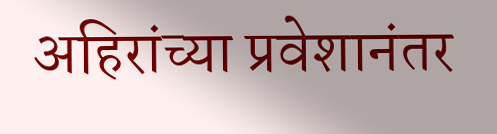अहिरांच्या प्रवेशानंतर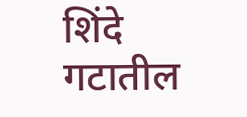शिंदे गटातील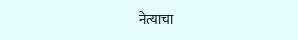नेत्याचा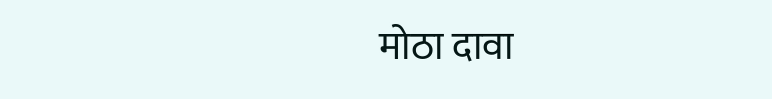मोठा दावा